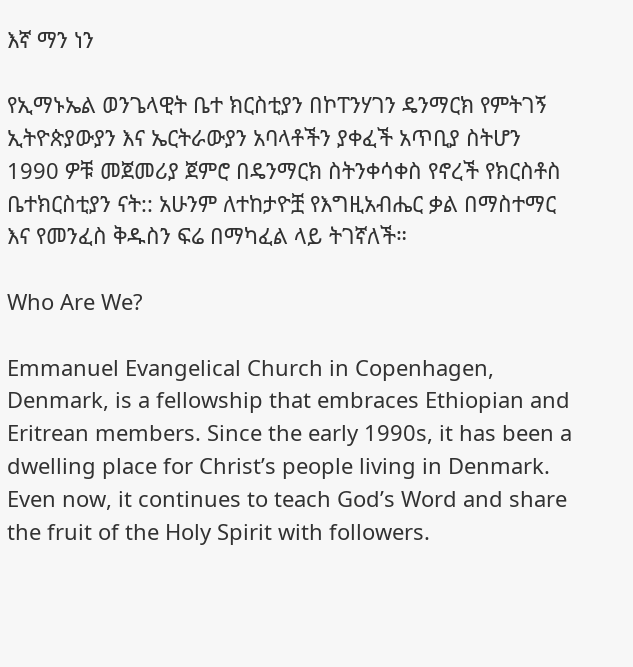እኛ ማን ነን

የኢማኑኤል ወንጌላዊት ቤተ ክርስቲያን በኮፐንሃገን ዴንማርክ የምትገኝ ኢትዮጵያውያን እና ኤርትራውያን አባላቶችን ያቀፈች አጥቢያ ስትሆን 1990 ዎቹ መጀመሪያ ጀምሮ በዴንማርክ ስትንቀሳቀስ የኖረች የክርስቶስ ቤተክርስቲያን ናት:: አሁንም ለተከታዮቿ የእግዚአብሔር ቃል በማስተማር እና የመንፈስ ቅዱስን ፍሬ በማካፈል ላይ ትገኛለች።

Who Are We?

Emmanuel Evangelical Church in Copenhagen, Denmark, is a fellowship that embraces Ethiopian and Eritrean members. Since the early 1990s, it has been a dwelling place for Christ’s people living in Denmark. Even now, it continues to teach God’s Word and share the fruit of the Holy Spirit with followers.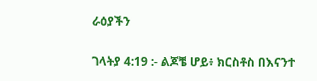ራዕያችን

ገላትያ 4:19 :- ልጆቼ ሆይ፥ ክርስቶስ በእናንተ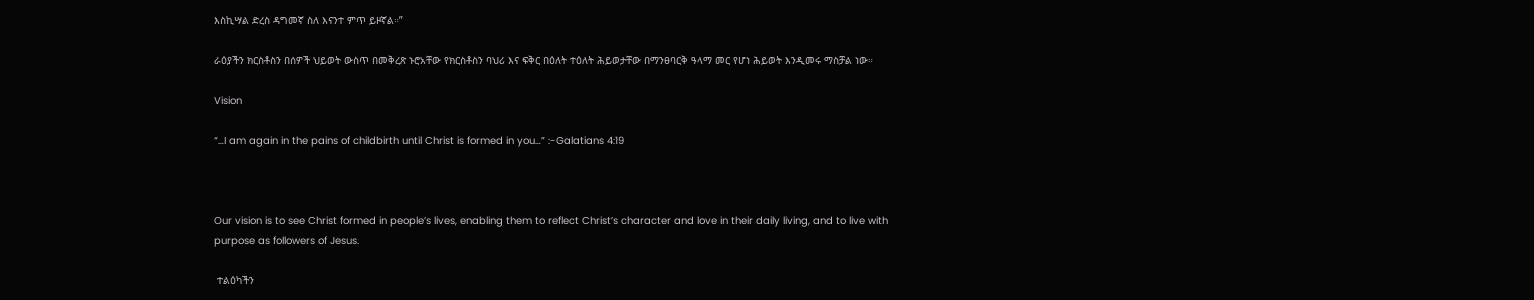እስኪሣል ድረስ ዳግመኛ ስለ እናንተ ምጥ ይዞኛል።”

ራዕያችን ክርስቶስን በሰዎች ህይወት ውስጥ በመቅረጽ ኑሮአቸው የክርስቶስን ባህሪ እና ፍቅር በዕለት ተዕለት ሕይወታቸው በማንፀባርቅ ዓላማ መር የሆነ ሕይወት እንዲመሩ ማስቻል ነው።

Vision

“…I am again in the pains of childbirth until Christ is formed in you…” :-Galatians 4:19



Our vision is to see Christ formed in people’s lives, enabling them to reflect Christ’s character and love in their daily living, and to live with purpose as followers of Jesus.

 ተልዕካችን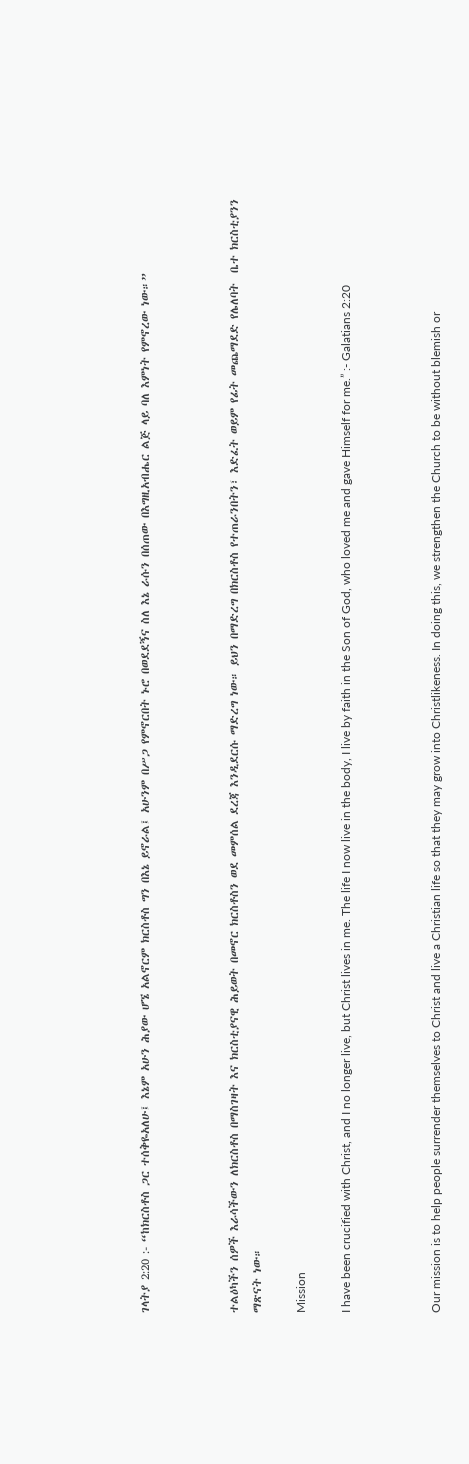ገላትያ 2:20 :- “ከክርስቶስ ጋር ተሰቅዬአለሁ፤ እኔም አሁን ሕያው ሆኜ አልኖርም ክርስቶስ ግን በእኔ ይኖራል፤ አሁንም በሥጋ የምኖርበት ኑሮ በወደደኝና ስለ እኔ ራሱን በሰጠው በእግዚአብሔር ልጅ ላይ ባለ እምነት የምኖረው ነው።”



ተልዕካችን ሰዎች እራሳችውን ለክርስቶስ በማስገዛት እና ክርስቲያናዊ ሕይወት በመኖር ክርስቶስን ወደ መምሰል ደረጃ እንዲደርሱ ማድረግ ነው። ይህን በማድረግ በክርስቶስ የተጠራንበትን፣ እድፈት ወይም የፊት መጨማደድ የሌለባት  ቤተ ክርስቲያንን ማጽናት ነው።

Mission

I have been crucified with Christ, and I no longer live, but Christ lives in me. The life I now live in the body, I live by faith in the Son of God, who loved me and gave Himself for me.” :- Galatians 2:20



Our mission is to help people surrender themselves to Christ and live a Christian life so that they may grow into Christlikeness. In doing this, we strengthen the Church to be without blemish or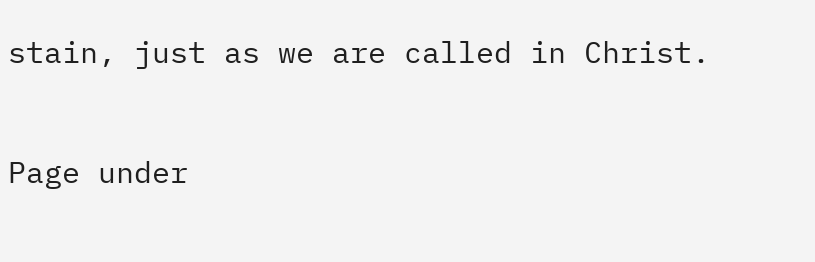stain, just as we are called in Christ.

Page under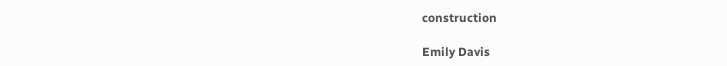construction

Emily Davis